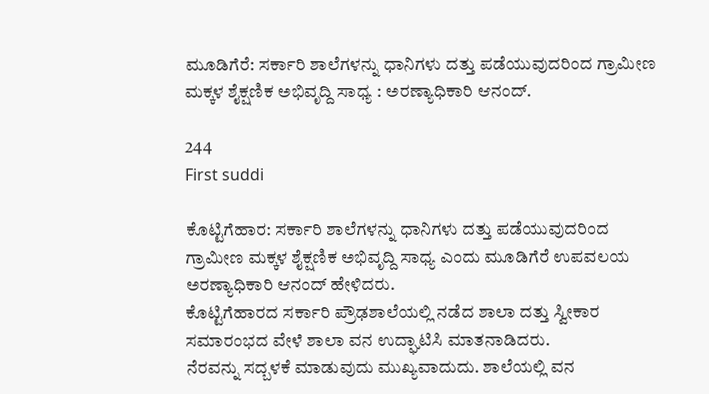ಮೂಡಿಗೆರೆ: ಸರ್ಕಾರಿ ಶಾಲೆಗಳನ್ನು ಧಾನಿಗಳು ದತ್ತು ಪಡೆಯುವುದರಿಂದ ಗ್ರಾಮೀಣ ಮಕ್ಕಳ ಶೈಕ್ಷಣಿಕ ಅಭಿವೃದ್ದಿ ಸಾಧ್ಯ : ಅರಣ್ಯಾಧಿಕಾರಿ ಆನಂದ್.

244
First suddi

ಕೊಟ್ಟಿಗೆಹಾರ: ಸರ್ಕಾರಿ ಶಾಲೆಗಳನ್ನು ಧಾನಿಗಳು ದತ್ತು ಪಡೆಯುವುದರಿಂದ ಗ್ರಾಮೀಣ ಮಕ್ಕಳ ಶೈಕ್ಷಣಿಕ ಅಭಿವೃದ್ದಿ ಸಾಧ್ಯ ಎಂದು ಮೂಡಿಗೆರೆ ಉಪವಲಯ ಅರಣ್ಯಾಧಿಕಾರಿ ಆನಂದ್ ಹೇಳಿದರು.
ಕೊಟ್ಟಿಗೆಹಾರದ ಸರ್ಕಾರಿ ಪ್ರೌಢಶಾಲೆಯಲ್ಲಿ ನಡೆದ ಶಾಲಾ ದತ್ತು ಸ್ವೀಕಾರ ಸಮಾರಂಭದ ವೇಳೆ ಶಾಲಾ ವನ ಉದ್ಘಾಟಿಸಿ ಮಾತನಾಡಿದರು.
ನೆರವನ್ನು ಸದ್ಬಳಕೆ ಮಾಡುವುದು ಮುಖ್ಯವಾದುದು. ಶಾಲೆಯಲ್ಲಿ ವನ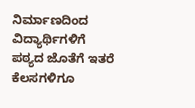ನಿರ್ಮಾಣದಿಂದ ವಿದ್ಯಾರ್ಥಿಗಳಿಗೆ ಪಠ್ಯದ ಜೊತೆಗೆ ಇತರೆ ಕೆಲಸಗಳಿಗೂ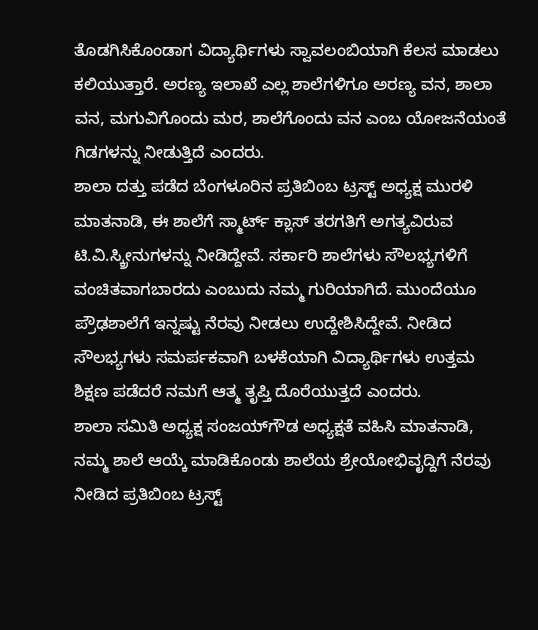ತೊಡಗಿಸಿಕೊಂಡಾಗ ವಿದ್ಯಾರ್ಥಿಗಳು ಸ್ವಾವಲಂಬಿಯಾಗಿ ಕೆಲಸ ಮಾಡಲು ಕಲಿಯುತ್ತಾರೆ. ಅರಣ್ಯ ಇಲಾಖೆ ಎಲ್ಲ ಶಾಲೆಗಳಿಗೂ ಅರಣ್ಯ ವನ, ಶಾಲಾ ವನ, ಮಗುವಿಗೊಂದು ಮರ, ಶಾಲೆಗೊಂದು ವನ ಎಂಬ ಯೋಜನೆಯಂತೆ ಗಿಡಗಳನ್ನು ನೀಡುತ್ತಿದೆ ಎಂದರು.
ಶಾಲಾ ದತ್ತು ಪಡೆದ ಬೆಂಗಳೂರಿನ ಪ್ರತಿಬಿಂಬ ಟ್ರಸ್ಟ್ ಅಧ್ಯಕ್ಷ ಮುರಳಿ ಮಾತನಾಡಿ, ಈ ಶಾಲೆಗೆ ಸ್ಮಾರ್ಟ್ ಕ್ಲಾಸ್ ತರಗತಿಗೆ ಅಗತ್ಯವಿರುವ ಟಿ.ವಿ.ಸ್ಕ್ರೀನುಗಳನ್ನು ನೀಡಿದ್ದೇವೆ. ಸರ್ಕಾರಿ ಶಾಲೆಗಳು ಸೌಲಭ್ಯಗಳಿಗೆ ವಂಚಿತವಾಗಬಾರದು ಎಂಬುದು ನಮ್ಮ ಗುರಿಯಾಗಿದೆ. ಮುಂದೆಯೂ ಪ್ರೌಢಶಾಲೆಗೆ ಇನ್ನಷ್ಟು ನೆರವು ನೀಡಲು ಉದ್ದೇಶಿಸಿದ್ದೇವೆ. ನೀಡಿದ ಸೌಲಭ್ಯಗಳು ಸಮರ್ಪಕವಾಗಿ ಬಳಕೆಯಾಗಿ ವಿದ್ಯಾರ್ಥಿಗಳು ಉತ್ತಮ ಶಿಕ್ಷಣ ಪಡೆದರೆ ನಮಗೆ ಆತ್ಮ ತೃಪ್ತಿ ದೊರೆಯುತ್ತದೆ ಎಂದರು.
ಶಾಲಾ ಸಮಿತಿ ಅಧ್ಯಕ್ಷ ಸಂಜಯ್‍ಗೌಡ ಅಧ್ಯಕ್ಷತೆ ವಹಿಸಿ ಮಾತನಾಡಿ, ನಮ್ಮ ಶಾಲೆ ಆಯ್ಕೆ ಮಾಡಿಕೊಂಡು ಶಾಲೆಯ ಶ್ರೇಯೋಭಿವೃದ್ದಿಗೆ ನೆರವು ನೀಡಿದ ಪ್ರತಿಬಿಂಬ ಟ್ರಸ್ಟ್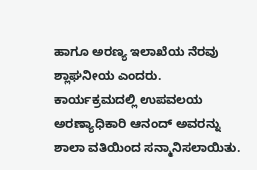ಹಾಗೂ ಅರಣ್ಯ ಇಲಾಖೆಯ ನೆರವು ಶ್ಲಾಘನೀಯ ಎಂದರು.
ಕಾರ್ಯಕ್ರಮದಲ್ಲಿ ಉಪವಲಯ ಅರಣ್ಯಾಧಿಕಾರಿ ಆನಂದ್ ಅವರನ್ನು ಶಾಲಾ ವತಿಯಿಂದ ಸನ್ಮಾನಿಸಲಾಯಿತು.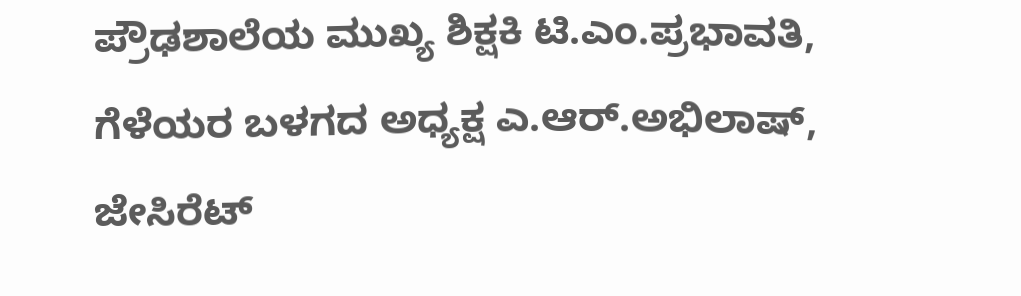ಪ್ರೌಢಶಾಲೆಯ ಮುಖ್ಯ ಶಿಕ್ಷಕಿ ಟಿ.ಎಂ.ಪ್ರಭಾವತಿ, ಗೆಳೆಯರ ಬಳಗದ ಅಧ್ಯಕ್ಷ ಎ.ಆರ್.ಅಭಿಲಾಷ್, ಜೇಸಿರೆಟ್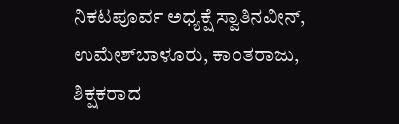ನಿಕಟಪೂರ್ವ ಅಧ್ಯಕ್ಷೆ ಸ್ವಾತಿನವೀನ್, ಉಮೇಶ್‍ಬಾಳೂರು, ಕಾಂತರಾಜು, ಶಿಕ್ಷಕರಾದ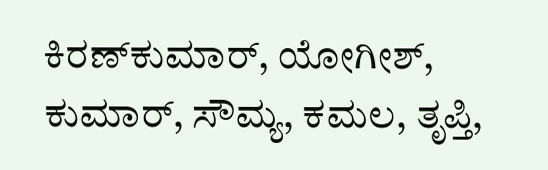ಕಿರಣ್‍ಕುಮಾರ್, ಯೋಗೀಶ್, ಕುಮಾರ್, ಸೌಮ್ಯ, ಕಮಲ, ತೃಪ್ತಿ,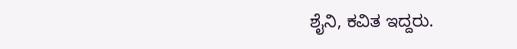ಶೈನಿ, ಕವಿತ ಇದ್ದರು.